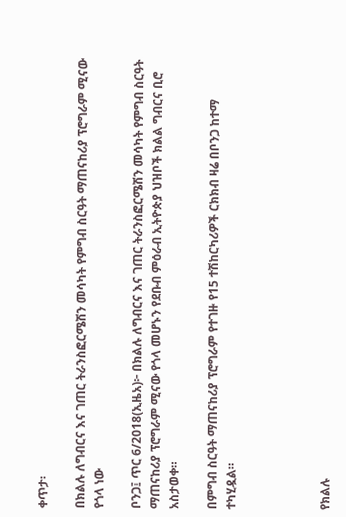ቀጥታ፡

በክልሉ ለግብርና እና ገጠር ትራንስፎርሜሽን መሳካት የምግብ ስርዓት ማጠናከሪያ ፕሮግራም ሚናው የጎላ ነው

ቦንጋ፤ ጥር 6/2018(ኢዜአ)፦ በክልሉ ለግብርና እና ገጠር ትራንስፎርሜሽን መሳካት የምግብ ስርዓት ማጠናከሪያ ፕሮግራም ሚናው የጎላ መሆኑን የደቡብ ምዕራብ ኢትዮጵያ ህዝቦች ክልል ግብርና ቢሮ አስታወቀ።

በምግብ ስርዓት ማጠናከሪያ ፕሮግራም የተገዙ የ15 ተሽከርካሪዎች ርክክብ ዛሬ በቦንጋ ከተማ ተካሂዷል።




የክልሉ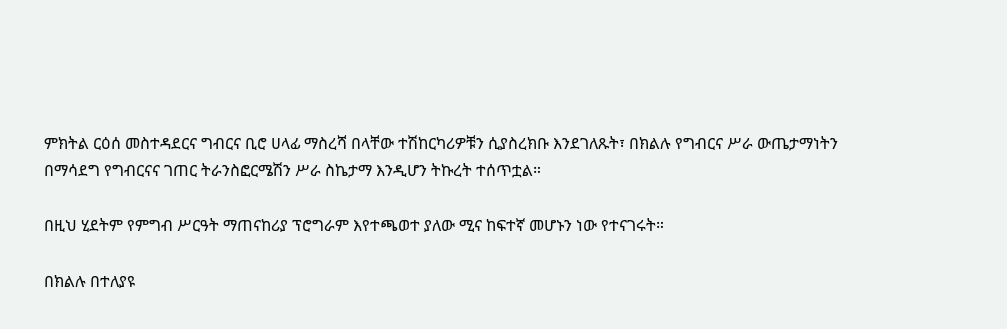ምክትል ርዕሰ መስተዳደርና ግብርና ቢሮ ሀላፊ ማስረሻ በላቸው ተሽከርካሪዎቹን ሲያስረክቡ እንደገለጹት፣ በክልሉ የግብርና ሥራ ውጤታማነትን በማሳደግ የግብርናና ገጠር ትራንስፎርሜሽን ሥራ ስኬታማ እንዲሆን ትኩረት ተሰጥቷል።

በዚህ ሂደትም የምግብ ሥርዓት ማጠናከሪያ ፕሮግራም እየተጫወተ ያለው ሚና ከፍተኛ መሆኑን ነው የተናገሩት።

በክልሉ በተለያዩ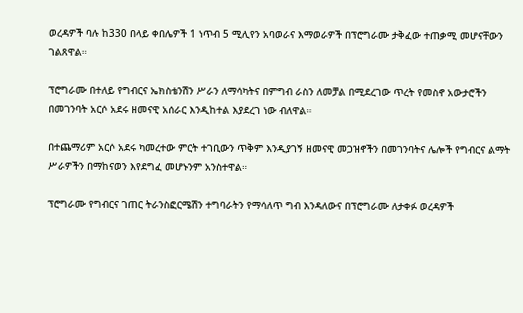ወረዳዎች ባሉ ከ330 በላይ ቀበሌዎች 1 ነጥብ 5 ሚሊየን አባወራና እማወራዎች በፕሮግራሙ ታቅፈው ተጠቃሚ መሆናቸውን ገልጸዋል።

ፕሮግራሙ በተለይ የግብርና ኤክስቴንሽን ሥራን ለማሳካትና በምግብ ራስን ለመቻል በሚደረገው ጥረት የመስኖ አውታሮችን በመገንባት አርሶ አደሩ ዘመናዊ አሰራር እንዲከተል እያደረገ ነው ብለዋል።

በተጨማሪም አርሶ አደሩ ካመረተው ምርት ተገቢውን ጥቅም እንዲያገኝ ዘመናዊ መጋዝኖችን በመገንባትና ሌሎች የግብርና ልማት ሥራዎችን በማከናወን እየደግፈ መሆኑንም አንስተዋል።

ፕሮግራሙ የግብርና ገጠር ትራንስፎርሜሽን ተግባራትን የማሳለጥ ግብ እንዳለውና በፕሮግራሙ ለታቀፉ ወረዳዎች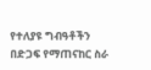የተለያዩ ግብዓቶችን በድጋፍ የማጠናከር ስራ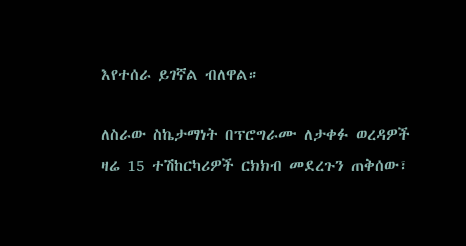እየተሰራ ይገኛል ብለዋል።

ለስራው ስኬታማነት በፕሮግራሙ ለታቀፉ ወረዳዎች ዛሬ 15 ተሽከርካሪዎች ርክክብ መደረጉን ጠቅሰው፣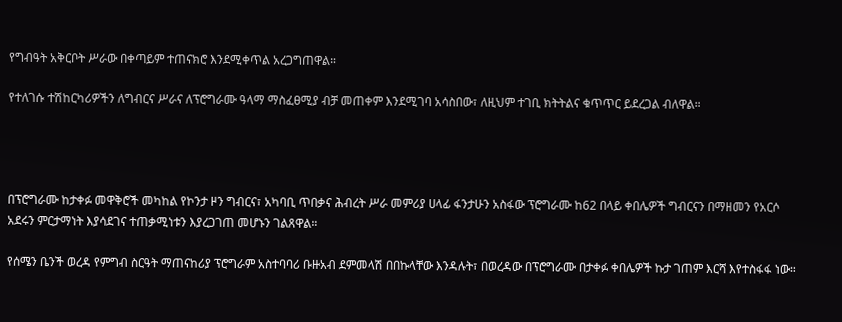የግብዓት አቅርቦት ሥራው በቀጣይም ተጠናክሮ እንደሚቀጥል አረጋግጠዋል።

የተለገሱ ተሽከርካሪዎችን ለግብርና ሥራና ለፕሮግራሙ ዓላማ ማስፈፀሚያ ብቻ መጠቀም እንደሚገባ አሳስበው፣ ለዚህም ተገቢ ክትትልና ቁጥጥር ይደረጋል ብለዋል።




በፕሮግራሙ ከታቀፉ መዋቅሮች መካከል የኮንታ ዞን ግብርና፣ አካባቢ ጥበቃና ሕብረት ሥራ መምሪያ ሀላፊ ፋንታሁን አስፋው ፕሮግራሙ ከ62 በላይ ቀበሌዎች ግብርናን በማዘመን የአርሶ አደሩን ምርታማነት እያሳደገና ተጠቃሚነቱን እያረጋገጠ መሆኑን ገልጸዋል።

የሰሜን ቤንች ወረዳ የምግብ ስርዓት ማጠናከሪያ ፕሮግራም አስተባባሪ ቡዙአብ ደምመላሽ በበኩላቸው እንዳሉት፣ በወረዳው በፕሮግራሙ በታቀፉ ቀበሌዎች ኩታ ገጠም እርሻ እየተስፋፋ ነው።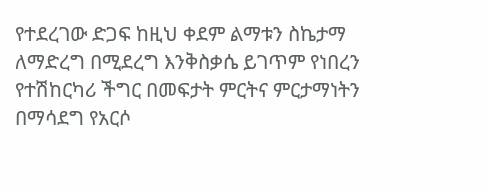የተደረገው ድጋፍ ከዚህ ቀደም ልማቱን ስኬታማ ለማድረግ በሚደረግ እንቅስቃሴ ይገጥም የነበረን የተሽከርካሪ ችግር በመፍታት ምርትና ምርታማነትን በማሳደግ የአርሶ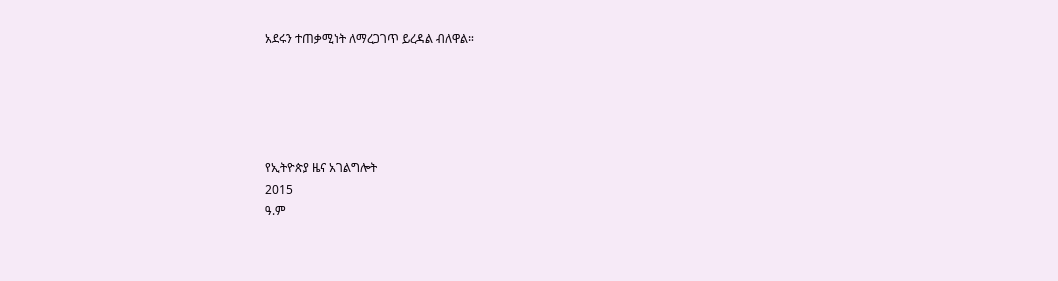አደሩን ተጠቃሚነት ለማረጋገጥ ይረዳል ብለዋል።





የኢትዮጵያ ዜና አገልግሎት
2015
ዓ.ም